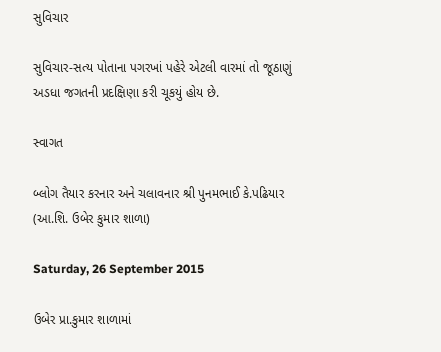સુવિચાર

સુવિચાર-સત્ય પોતાના પગરખાં પહેરે એટલી વારમાં તો જૂઠાણું અડધા જગતની પ્રદક્ષિણા કરી ચૂકયું હોય છે.

સ્વાગત

બ્લોગ તૈયાર કરનાર અને ચલાવનાર શ્રી પુનમભાઈ કે.પઢિયાર (આ.શિ. ઉબેર કુમાર શાળા)

Saturday, 26 September 2015

ઉબેર પ્રા.કુમાર શાળામાં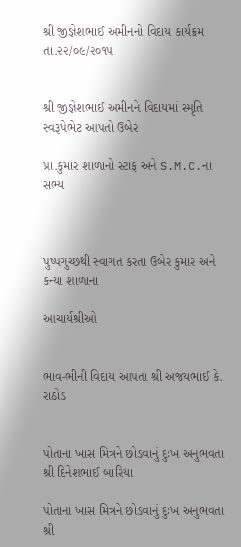શ્રી જીજ્ઞેશભાઈ અમીનનો વિદાય કાર્યક્રમ તા.૨૨/૦૯/૨૦૧૫


શ્રી જીજ્ઞેશભાઈ અમીનને વિદાયમાં સ્મૃતિ સ્વરૂપેભેટ આપતો ઉબેર

પ્રા.કુમાર શાળાનો સ્ટાફ અને S.M.C.ના સભ્ય



પુષ્પગુચ્છથી સ્વાગત કરતા ઉબેર કુમાર અને કન્યા શાળાના

આચાર્યશ્રીઓ


ભાવ-ભીની વિદાય આપતા શ્રી અજયભાઈ કે. રાઠોડ


પોતાના ખાસ મિત્રને છોડવાનું દુઃખ અનુભવતા શ્રી દિનેશભાઈ બારિયા

પોતાના ખાસ મિત્રને છોડવાનું દુઃખ અનુભવતા શ્રી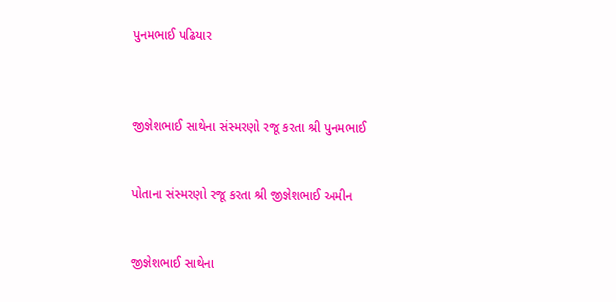પુનમભાઈ પઢિયાર



જીજ્ઞેશભાઈ સાથેના સંસ્મરણો રજૂ કરતા શ્રી પુનમભાઈ


પોતાના સંસ્મરણો રજૂ કરતા શ્રી જીજ્ઞેશભાઈ અમીન


જીજ્ઞેશભાઈ સાથેના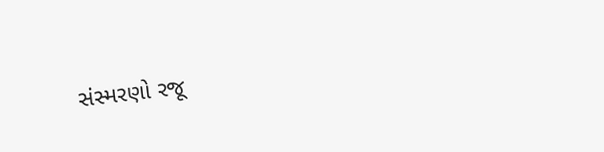સંસ્મરણો રજૂ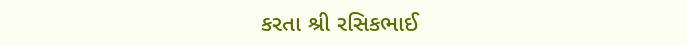કરતા શ્રી રસિકભાઈ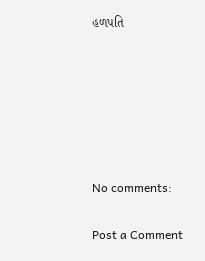હળપતિ






No comments:

Post a Comment